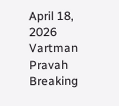April 18, 2026
Vartman Pravah
Breaking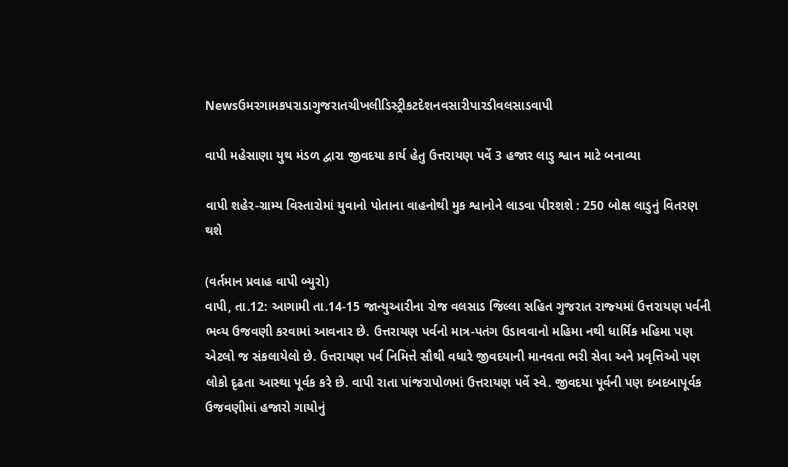Newsઉમરગામકપરાડાગુજરાતચીખલીડિસ્ટ્રીકટદેશનવસારીપારડીવલસાડવાપી

વાપી મહેસાણા યુથ મંડળ દ્વારા જીવદયા કાર્ય હેતુ ઉત્તરાયણ પર્વે 3 હજાર લાડુ શ્વાન માટે બનાવ્‍યા

વાપી શહેર-ગ્રામ્‍ય વિસ્‍તારોમાં યુવાનો પોતાના વાહનોથી મુક શ્વાનોને લાડવા પીરશશે : 250 બોક્ષ લાડુનું વિતરણ થશે

(વર્તમાન પ્રવાહ વાપી બ્‍યુરો)
વાપી, તા.12: આગામી તા.14-15 જાન્‍યુઆરીના રોજ વલસાડ જિલ્લા સહિત ગુજરાત રાજ્‍યમાં ઉત્તરાયણ પર્વની ભવ્‍ય ઉજવણી કરવામાં આવનાર છે. ઉત્તરાયણ પર્વનો માત્ર-પતંગ ઉડાવવાનો મહિમા નથી ધાર્મિક મહિમા પણ એટલો જ સંકલાયેલો છે. ઉત્તરાયણ પર્વ નિમિત્તે સૌથી વધારે જીવદયાની માનવતા ભરી સેવા અને પ્રવૃત્તિઓ પણ લોકો દૃઢતા આસ્‍થા પૂર્વક કરે છે. વાપી રાતા પાંજરાપોળમાં ઉત્તરાયણ પર્વે સ્‍વે. જીવદયા પૂર્વની પણ દબદબાપૂર્વક ઉજવણીમાં હજારો ગાયોનું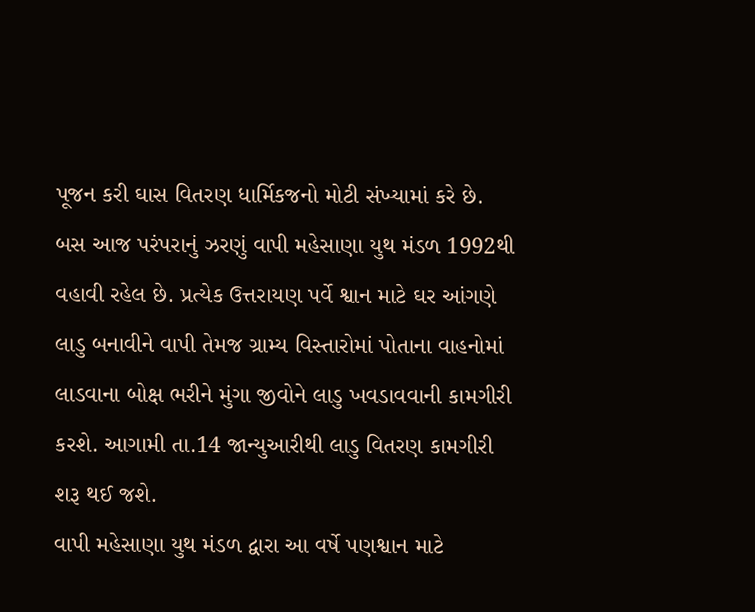પૂજન કરી ઘાસ વિતરણ ધાર્મિકજનો મોટી સંખ્‍યામાં કરે છે. બસ આજ પરંપરાનું ઝરણું વાપી મહેસાણા યુથ મંડળ 1992થી વહાવી રહેલ છે. પ્રત્‍યેક ઉત્તરાયણ પર્વે શ્વાન માટે ઘર આંગણે લાડુ બનાવીને વાપી તેમજ ગ્રામ્‍ય વિસ્‍તારોમાં પોતાના વાહનોમાં લાડવાના બોક્ષ ભરીને મુંગા જીવોને લાડુ ખવડાવવાની કામગીરી કરશે. આગામી તા.14 જાન્‍યુઆરીથી લાડુ વિતરણ કામગીરી શરૂ થઈ જશે.
વાપી મહેસાણા યુથ મંડળ દ્વારા આ વર્ષે પણશ્વાન માટે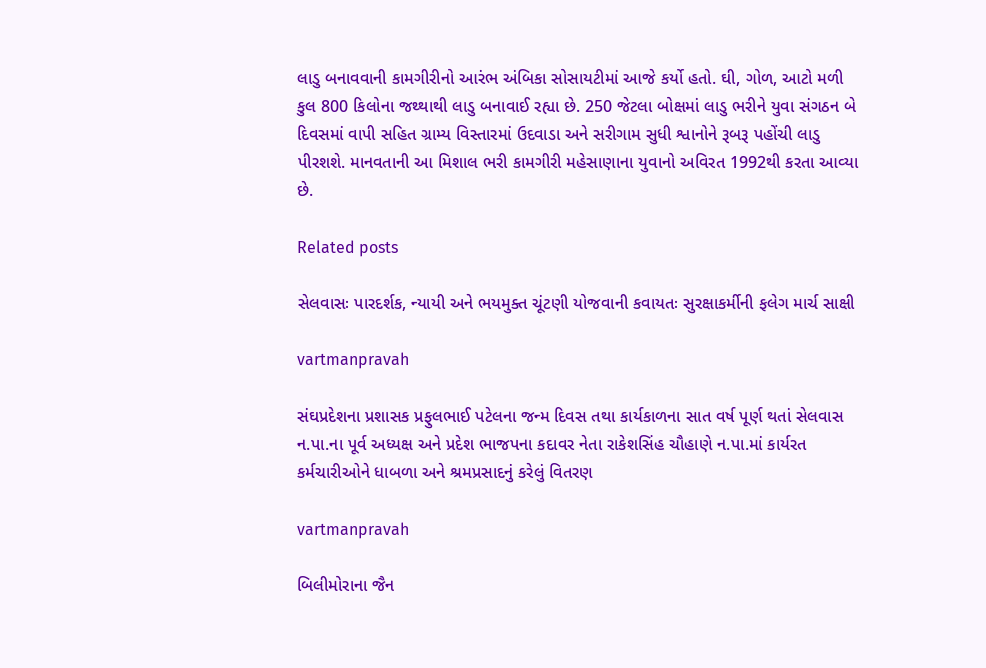લાડુ બનાવવાની કામગીરીનો આરંભ અંબિકા સોસાયટીમાં આજે કર્યો હતો. ઘી, ગોળ, આટો મળી કુલ 800 કિલોના જથ્‍થાથી લાડુ બનાવાઈ રહ્યા છે. 250 જેટલા બોક્ષમાં લાડુ ભરીને યુવા સંગઠન બે દિવસમાં વાપી સહિત ગ્રામ્‍ય વિસ્‍તારમાં ઉદવાડા અને સરીગામ સુધી શ્વાનોને રૂબરૂ પહોંચી લાડુ પીરશશે. માનવતાની આ મિશાલ ભરી કામગીરી મહેસાણાના યુવાનો અવિરત 1992થી કરતા આવ્‍યા છે.

Related posts

સેલવાસઃ પારદર્શક, ન્‍યાયી અને ભયમુક્‍ત ચૂંટણી યોજવાની કવાયતઃ સુરક્ષાકર્મીની ફલેગ માર્ચ સાક્ષી

vartmanpravah

સંઘપ્રદેશના પ્રશાસક પ્રફુલભાઈ પટેલના જન્‍મ દિવસ તથા કાર્યકાળના સાત વર્ષ પૂર્ણ થતાં સેલવાસ ન.પા.ના પૂર્વ અધ્‍યક્ષ અને પ્રદેશ ભાજપના કદાવર નેતા રાકેશસિંહ ચૌહાણે ન.પા.માં કાર્યરત કર્મચારીઓને ધાબળા અને શ્રમપ્રસાદનું કરેલું વિતરણ

vartmanpravah

બિલીમોરાના જૈન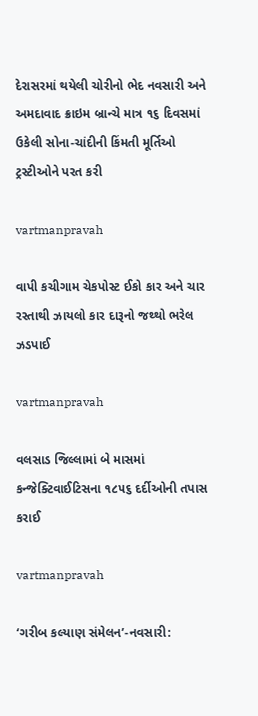દેરાસરમાં થયેલી ચોરીનો ભેદ નવસારી અને અમદાવાદ ક્રાઇમ બ્રાન્ચે માત્ર ૧૬ દિવસમાં ઉકેલી સોના-ચાંદીની કિંમતી મૂર્તિઓ ટ્રસ્ટીઓને પરત કરી

vartmanpravah

વાપી કચીગામ ચેકપોસ્‍ટ ઈકો કાર અને ચાર રસ્‍તાથી ઝાયલો કાર દારૂનો જથ્‍થો ભરેલ ઝડપાઈ

vartmanpravah

વલસાડ જિલ્લામાં બે માસમાં કન્જેક્ટિવાઈટિસના ૧૮૫૬ દર્દીઓની તપાસ કરાઈ

vartmanpravah

‘ગરીબ કલ્યાણ સંમેલન’-નવસારી: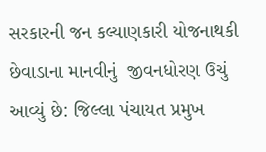સરકારની જન કલ્યાણકારી યોજનાથકી છેવાડાના માનવીનું  જીવનધોરણ ઉચું આવ્યું છે: જિલ્લા પંચાયત પ્રમુખ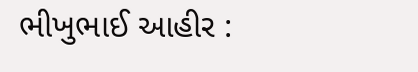ભીખુભાઈ આહીર :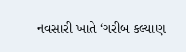નવસારી ખાતે ‘ગરીબ કલ્યાણ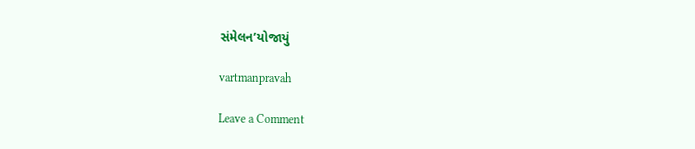સંમેલન’યોજાયું

vartmanpravah

Leave a Comment